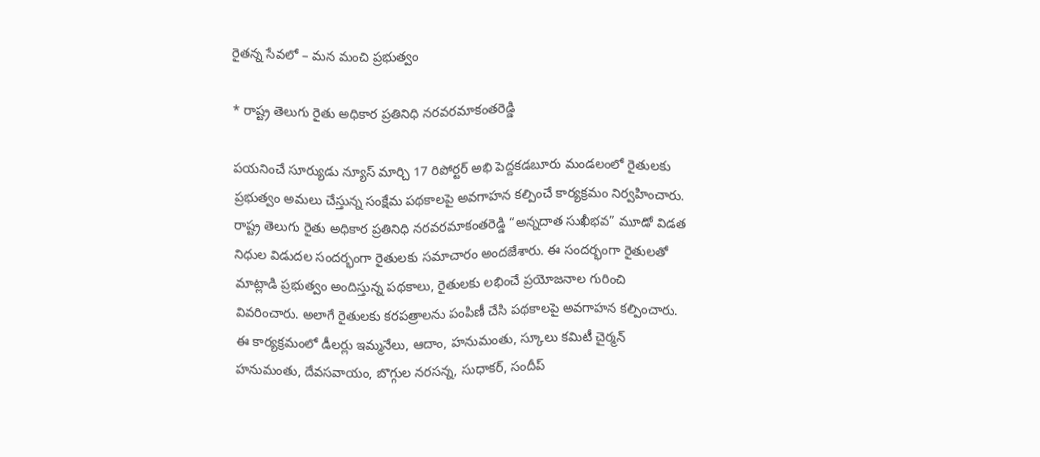రైతన్న సేవలో – మన మంచి ప్రభుత్వం

* రాష్ట్ర తెలుగు రైతు అధికార ప్రతినిధి నరవరమాకంతరెడ్డి

పయనించే సూర్యుడు న్యూస్ మార్చి 17 రిపోర్టర్ అభి పెద్దకడబూరు మండలంలో రైతులకు ప్రభుత్వం అమలు చేస్తున్న సంక్షేమ పథకాలపై అవగాహన కల్పించే కార్యక్రమం నిర్వహించారు. రాష్ట్ర తెలుగు రైతు అధికార ప్రతినిధి నరవరమాకంతరెడ్డి “అన్నదాత సుఖీభవ” మూడో విడత నిధుల విడుదల సందర్భంగా రైతులకు సమాచారం అందజేశారు. ఈ సందర్భంగా రైతులతో మాట్లాడి ప్రభుత్వం అందిస్తున్న పథకాలు, రైతులకు లభించే ప్రయోజనాల గురించి వివరించారు. అలాగే రైతులకు కరపత్రాలను పంపిణీ చేసి పథకాలపై అవగాహన కల్పించారు. ఈ కార్యక్రమంలో డీలర్లు ఇమ్మనేలు, ఆదాం, హనుమంతు, స్కూలు కమిటీ చైర్మన్ హనుమంతు, దేవసవాయం, బొగ్గుల నరసన్న, సుధాకర్, సందీప్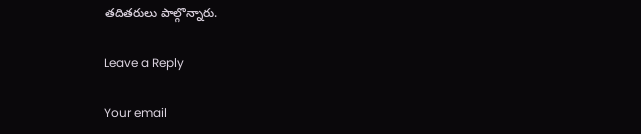తదితరులు పాల్గొన్నారు.

Leave a Reply

Your email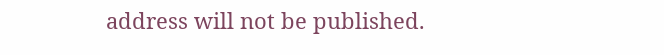address will not be published.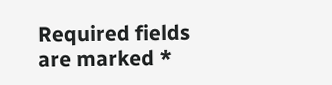Required fields are marked *